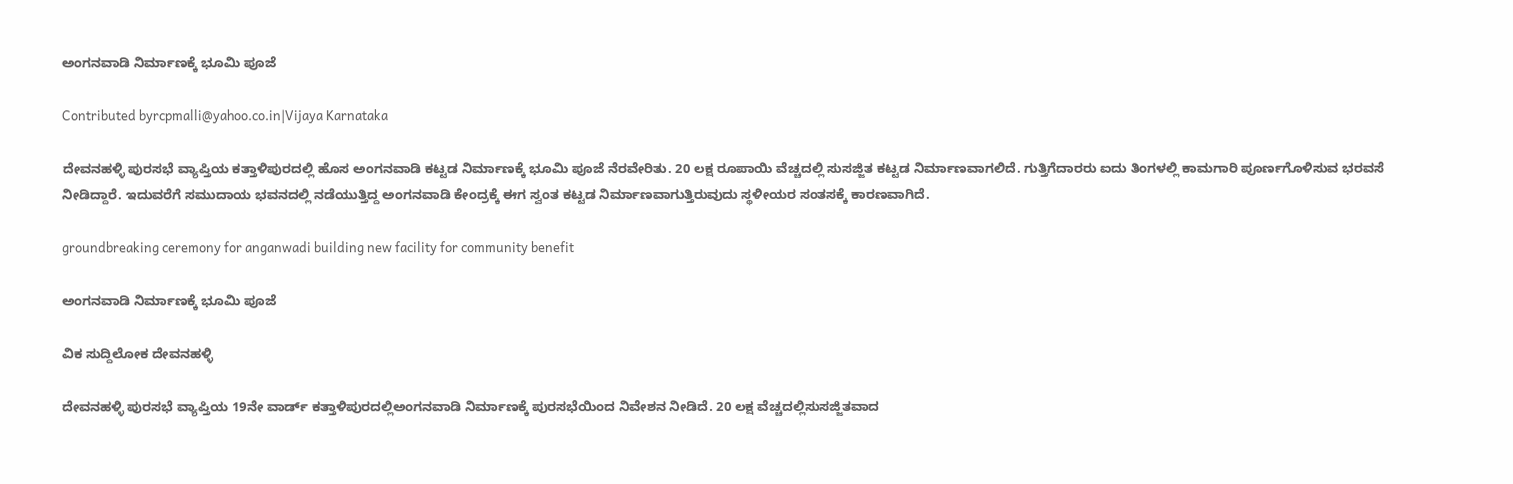ಅಂಗನವಾಡಿ ನಿರ್ಮಾಣಕ್ಕೆ ಭೂಮಿ ಪೂಜೆ

Contributed byrcpmalli@yahoo.co.in|Vijaya Karnataka

ದೇವನಹಳ್ಳಿ ಪುರಸಭೆ ವ್ಯಾಪ್ತಿಯ ಕತ್ತಾಳಿಪುರದಲ್ಲಿ ಹೊಸ ಅಂಗನವಾಡಿ ಕಟ್ಟಡ ನಿರ್ಮಾಣಕ್ಕೆ ಭೂಮಿ ಪೂಜೆ ನೆರವೇರಿತು. 20 ಲಕ್ಷ ರೂಪಾಯಿ ವೆಚ್ಚದಲ್ಲಿ ಸುಸಜ್ಜಿತ ಕಟ್ಟಡ ನಿರ್ಮಾಣವಾಗಲಿದೆ. ಗುತ್ತಿಗೆದಾರರು ಐದು ತಿಂಗಳಲ್ಲಿ ಕಾಮಗಾರಿ ಪೂರ್ಣಗೊಳಿಸುವ ಭರವಸೆ ನೀಡಿದ್ದಾರೆ. ಇದುವರೆಗೆ ಸಮುದಾಯ ಭವನದಲ್ಲಿ ನಡೆಯುತ್ತಿದ್ದ ಅಂಗನವಾಡಿ ಕೇಂದ್ರಕ್ಕೆ ಈಗ ಸ್ವಂತ ಕಟ್ಟಡ ನಿರ್ಮಾಣವಾಗುತ್ತಿರುವುದು ಸ್ಥಳೀಯರ ಸಂತಸಕ್ಕೆ ಕಾರಣವಾಗಿದೆ.

groundbreaking ceremony for anganwadi building new facility for community benefit

ಅಂಗನವಾಡಿ ನಿರ್ಮಾಣಕ್ಕೆ ಭೂಮಿ ಪೂಜೆ

ವಿಕ ಸುದ್ದಿಲೋಕ ದೇವನಹಳ್ಳಿ

ದೇವನಹಳ್ಳಿ ಪುರಸಭೆ ವ್ಯಾಪ್ತಿಯ 19ನೇ ವಾರ್ಡ್ ಕತ್ತಾಳಿಪುರದಲ್ಲಿಅಂಗನವಾಡಿ ನಿರ್ಮಾಣಕ್ಕೆ ಪುರಸಭೆಯಿಂದ ನಿವೇಶನ ನೀಡಿದೆ. 20 ಲಕ್ಷ ವೆಚ್ಚದಲ್ಲಿಸುಸಜ್ಜಿತವಾದ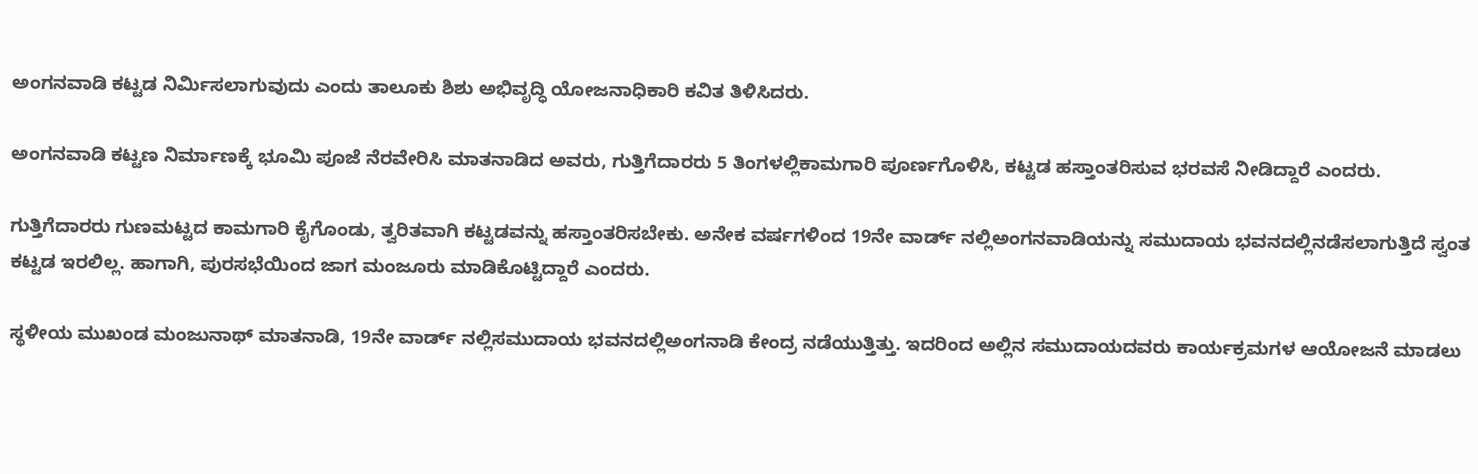ಅಂಗನವಾಡಿ ಕಟ್ಟಡ ನಿರ್ಮಿಸಲಾಗುವುದು ಎಂದು ತಾಲೂಕು ಶಿಶು ಅಭಿವೃದ್ಧಿ ಯೋಜನಾಧಿಕಾರಿ ಕವಿತ ತಿಳಿಸಿದರು.

ಅಂಗನವಾಡಿ ಕಟ್ಟಣ ನಿರ್ಮಾಣಕ್ಕೆ ಭೂಮಿ ಪೂಜೆ ನೆರವೇರಿಸಿ ಮಾತನಾಡಿದ ಅವರು, ಗುತ್ತಿಗೆದಾರರು 5 ತಿಂಗಳಲ್ಲಿಕಾಮಗಾರಿ ಪೂರ್ಣಗೊಳಿಸಿ, ಕಟ್ಟಡ ಹಸ್ತಾಂತರಿಸುವ ಭರವಸೆ ನೀಡಿದ್ದಾರೆ ಎಂದರು.

ಗುತ್ತಿಗೆದಾರರು ಗುಣಮಟ್ಟದ ಕಾಮಗಾರಿ ಕೈಗೊಂಡು, ತ್ವರಿತವಾಗಿ ಕಟ್ಟಡವನ್ನು ಹಸ್ತಾಂತರಿಸಬೇಕು. ಅನೇಕ ವರ್ಷಗಳಿಂದ 19ನೇ ವಾರ್ಡ್ ನಲ್ಲಿಅಂಗನವಾಡಿಯನ್ನು ಸಮುದಾಯ ಭವನದಲ್ಲಿನಡೆಸಲಾಗುತ್ತಿದೆ ಸ್ವಂತ ಕಟ್ಟಡ ಇರಲಿಲ್ಲ. ಹಾಗಾಗಿ, ಪುರಸಭೆಯಿಂದ ಜಾಗ ಮಂಜೂರು ಮಾಡಿಕೊಟ್ಟಿದ್ದಾರೆ ಎಂದರು.

ಸ್ಥಳೀಯ ಮುಖಂಡ ಮಂಜುನಾಥ್ ಮಾತನಾಡಿ, 19ನೇ ವಾರ್ಡ್ ನಲ್ಲಿಸಮುದಾಯ ಭವನದಲ್ಲಿಅಂಗನಾಡಿ ಕೇಂದ್ರ ನಡೆಯುತ್ತಿತ್ತು. ಇದರಿಂದ ಅಲ್ಲಿನ ಸಮುದಾಯದವರು ಕಾರ್ಯಕ್ರಮಗಳ ಆಯೋಜನೆ ಮಾಡಲು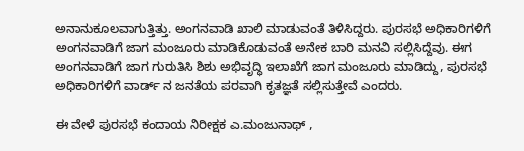ಅನಾನುಕೂಲವಾಗುತ್ತಿತ್ತು. ಅಂಗನವಾಡಿ ಖಾಲಿ ಮಾಡುವಂತೆ ತಿಳಿಸಿದ್ದರು. ಪುರಸಭೆ ಅಧಿಕಾರಿಗಳಿಗೆ ಅಂಗನವಾಡಿಗೆ ಜಾಗ ಮಂಜೂರು ಮಾಡಿಕೊಡುವಂತೆ ಅನೇಕ ಬಾರಿ ಮನವಿ ಸಲ್ಲಿಸಿದ್ದೆವು. ಈಗ ಅಂಗನವಾಡಿಗೆ ಜಾಗ ಗುರುತಿಸಿ ಶಿಶು ಅಭಿವೃದ್ಧಿ ಇಲಾಖೆಗೆ ಜಾಗ ಮಂಜೂರು ಮಾಡಿದ್ದು, ಪುರಸಭೆ ಅಧಿಕಾರಿಗಳಿಗೆ ವಾರ್ಡ್ ನ ಜನತೆಯ ಪರವಾಗಿ ಕೃತಜ್ಞತೆ ಸಲ್ಲಿಸುತ್ತೇವೆ ಎಂದರು.

ಈ ವೇಳೆ ಪುರಸಭೆ ಕಂದಾಯ ನಿರೀಕ್ಷಕ ಎ.ಮಂಜುನಾಥ್ ,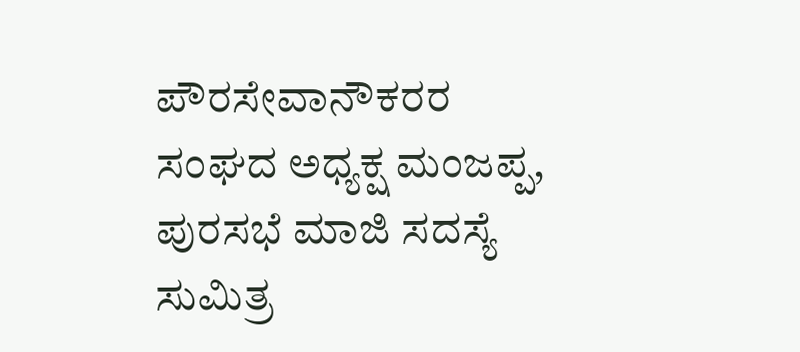ಪೌರಸೇವಾನೌಕರರ ಸಂಘದ ಅಧ್ಯಕ್ಷ ಮಂಜಪ್ಪ, ಪುರಸಭೆ ಮಾಜಿ ಸದಸ್ಯೆ ಸುಮಿತ್ರ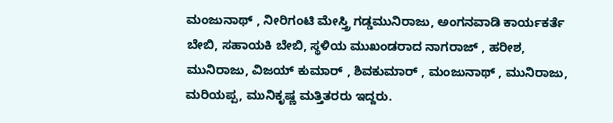ಮಂಜುನಾಥ್ , ನೀರಿಗಂಟಿ ಮೇಸ್ತ್ರಿ ಗಡ್ಡಮುನಿರಾಜು, ಅಂಗನವಾಡಿ ಕಾರ್ಯಕರ್ತೆ ಬೇಬಿ, ಸಹಾಯಕಿ ಬೇಬಿ, ಸ್ಥಳಿಯ ಮುಖಂಡರಾದ ನಾಗರಾಜ್ , ಹರೀಶ, ಮುನಿರಾಜು, ವಿಜಯ್ ಕುಮಾರ್ , ಶಿವಕುಮಾರ್ , ಮಂಜುನಾಥ್ , ಮುನಿರಾಜು, ಮರಿಯಪ್ಪ, ಮುನಿಕೃಷ್ಣ ಮತ್ತಿತರರು ಇದ್ದರು.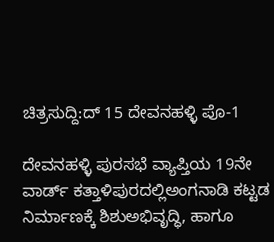ಚಿತ್ರಸುದ್ದಿ:ದ್ 15 ದೇವನಹಳ್ಳಿ ಪೊ-1

ದೇವನಹಳ್ಳಿ ಪುರಸಭೆ ವ್ಯಾಪ್ತಿಯ 19ನೇ ವಾರ್ಡ್ ಕತ್ತಾಳಿಪುರದಲ್ಲಿಅಂಗನಾಡಿ ಕಟ್ಟಡ ನಿರ್ಮಾಣಕ್ಕೆ ಶಿಶುಅಭಿವೃದ್ಧಿ, ಹಾಗೂ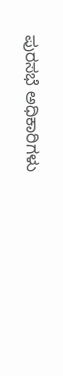ಪುರಸಭೆ ಅಧಿಕಾರಿಗಳು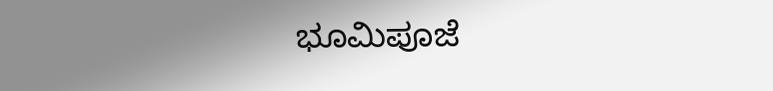ಭೂಮಿಪೂಜೆ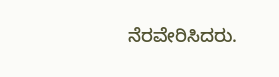ನೆರವೇರಿಸಿದರು.